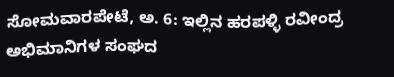ಸೋಮವಾರಪೇಟೆ, ಅ. 6: ಇಲ್ಲಿನ ಹರಪಳ್ಳಿ ರವೀಂದ್ರ ಅಭಿಮಾನಿಗಳ ಸಂಘದ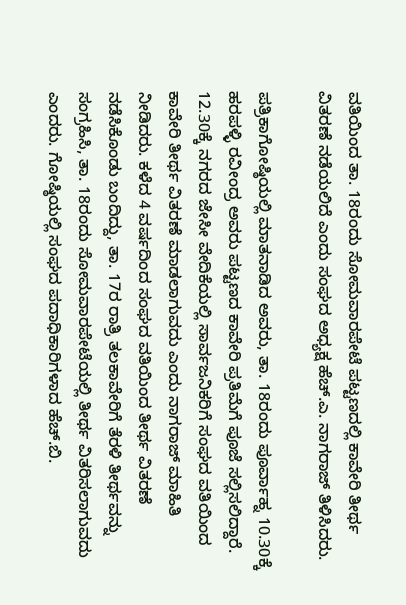ವತಿಯಿಂದ ತಾ. 18ರಂದು ಸೋಮವಾರಪೇಟೆ ಪಟ್ಟಣದಲ್ಲಿ ಕಾವೇರಿ ತೀರ್ಥ ವಿತರಣೆ ನಡೆಯಲಿದೆ ಎಂದು ಸಂಘದ ಅಧ್ಯಕ್ಷ ಹೆಚ್.ಎ. ನಾಗರಾಜ್ ತಿಳಿಸಿದರು.

ಪತ್ರಿಕಾಗೋಷ್ಠಿಯಲ್ಲಿ ಮಾತನಾಡಿದ ಅವರು, ತಾ. 18ರಂದು ಪೂರ್ವಾಹ್ನ 10.30ಕ್ಕೆ ಹರಪಳ್ಳಿ ರವೀಂದ್ರ ಅವರು ಪಟ್ಟಣದ ಕಾವೇರಿ ಪ್ರತಿಮೆಗೆ ಪೂಜೆ ಸಲ್ಲಿಸಲಿದ್ದಾರೆ. 12.30ಕ್ಕೆ ನಗರದ ಜೇಸೀ ವೇದಿಕೆಯಲ್ಲಿ ಸಾರ್ವಜನಿಕರಿಗೆ ಸಂಘದ ವತಿಯಿಂದ ಕಾವೇರಿ ತೀರ್ಥ ವಿತರಣೆ ಮಾಡಲಾಗುವದು ಎಂದು ನಾಗರಾಜ್ ಮಾಹಿತಿ ನೀಡಿದರು. ಕಳೆದ 4 ವರ್ಷದಿಂದ ಸಂಘದ ವತಿಯಿಂದ ತೀರ್ಥ ವಿತರಣೆ ನಡೆಸಿಕೊಂಡು ಬಂದಿದ್ದು, ತಾ. 17ರ ರಾತ್ರಿ ತಲಕಾವೇರಿಗೆ ತೆರಳಿ ತೀರ್ಥವನ್ನು ಸಂಗ್ರಹಿಸಿ, ತಾ. 18ರಂದು ಸೋಮವಾರಪೇಟೆಯಲ್ಲಿ ತೀರ್ಥ ವಿತರಿಸಲಾಗುವದು ಎಂದರು. ಗೋಷ್ಠಿಯಲ್ಲಿ ಸಂಘದ ಪದಾಧಿಕಾರಿಗಳಾದ ಹೆಚ್.ಬಿ.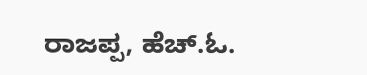ರಾಜಪ್ಪ, ಹೆಚ್.ಓ.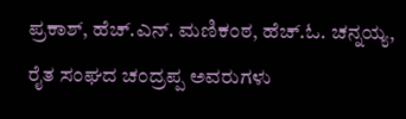ಪ್ರಕಾಶ್, ಹೆಚ್.ಎನ್. ಮಣಿಕಂಠ, ಹೆಚ್.ಓ. ಚನ್ನಯ್ಯ, ರೈತ ಸಂಘದ ಚಂದ್ರಪ್ಪ ಅವರುಗಳು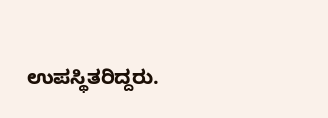ಉಪಸ್ಥಿತರಿದ್ದರು.